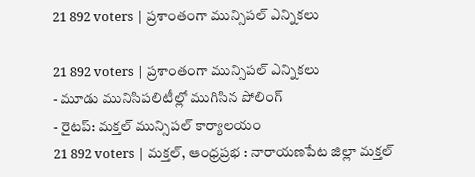21 892 voters | ప్రశాంతంగా మున్సిపల్ ఎన్నికలు

21 892 voters | ప్రశాంతంగా మున్సిపల్ ఎన్నికలు
- మూడు మునిసిపలిటీల్లో ముగిసిన పోలింగ్
- రైటప్: మక్తల్ మున్సిపల్ కార్యాలయం
21 892 voters | మక్తల్, ఆంధ్రప్రభ : నారాయణపేట జిల్లా మక్తల్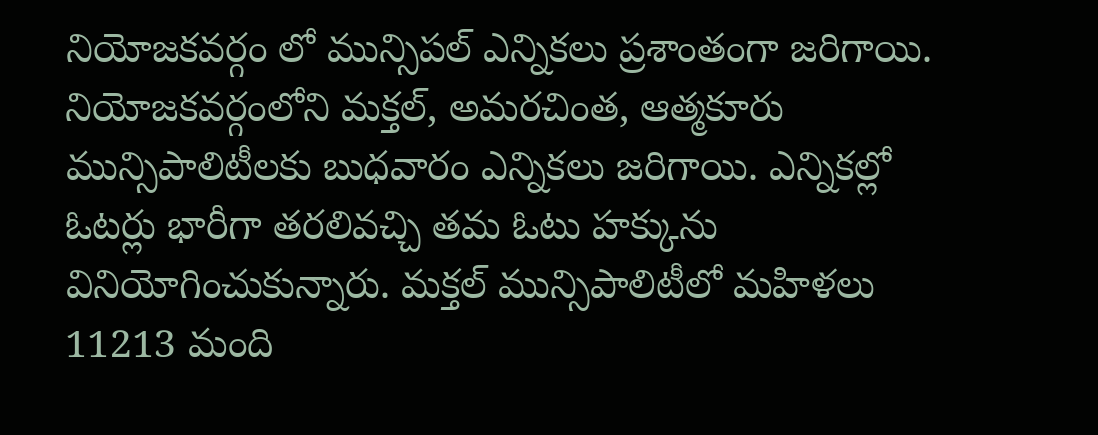నియోజకవర్గం లో మున్సిపల్ ఎన్నికలు ప్రశాంతంగా జరిగాయి. నియోజకవర్గంలోని మక్తల్, అమరచింత, ఆత్మకూరు మున్సిపాలిటీలకు బుధవారం ఎన్నికలు జరిగాయి. ఎన్నికల్లో ఓటర్లు భారీగా తరలివచ్చి తమ ఓటు హక్కును వినియోగించుకున్నారు. మక్తల్ మున్సిపాలిటీలో మహిళలు 11213 మంది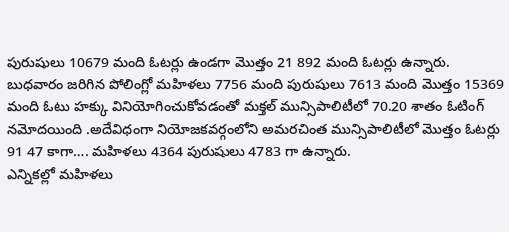పురుషులు 10679 మంది ఓటర్లు ఉండగా మొత్తం 21 892 మంది ఓటర్లు ఉన్నారు.
బుధవారం జరిగిన పోలింగ్లో మహిళలు 7756 మంది పురుషులు 7613 మంది మొత్తం 15369 మంది ఓటు హక్కు వినియోగించుకోవడంతో మక్తల్ మున్సిపాలిటీలో 70.20 శాతం ఓటింగ్ నమోదయింది .అదేవిధంగా నియోజకవర్గంలోని అమరచింత మున్సిపాలిటీలో మొత్తం ఓటర్లు 91 47 కాగా…. మహిళలు 4364 పురుషులు 4783 గా ఉన్నారు.
ఎన్నికల్లో మహిళలు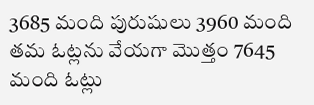3685 మంది పురుషులు 3960 మంది తమ ఓట్లను వేయగా మొత్తం 7645 మంది ఓట్లు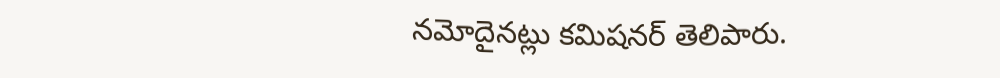నమోదైనట్లు కమిషనర్ తెలిపారు.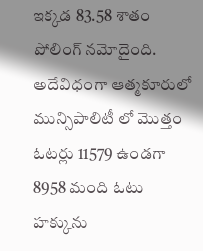ఇక్కడ 83.58 శాతం పోలింగ్ నమోదైంది. అదేవిధంగా ఆత్మకూరులో మున్సిపాలిటీ లో మొత్తం ఓటర్లు 11579 ఉండగా 8958 మంది ఓటు హక్కును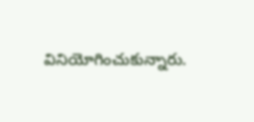వినియోగించుకున్నారు.